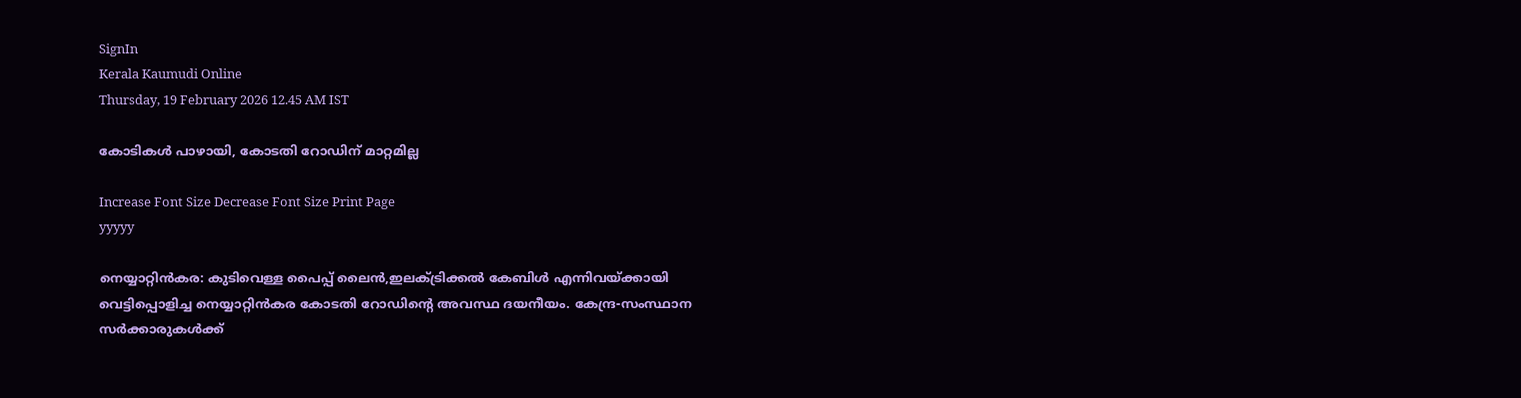SignIn
Kerala Kaumudi Online
Thursday, 19 February 2026 12.45 AM IST

കോടികൾ പാഴായി, കോടതി റോഡിന് മാറ്റമില്ല

Increase Font Size Decrease Font Size Print Page
yyyyy

നെയ്യാറ്റിൻകര: കുടിവെള്ള പൈപ്പ് ലൈൻ,ഇലക്ട്രിക്കൽ കേബിൾ എന്നിവയ്ക്കായി വെട്ടിപ്പൊളിച്ച നെയ്യാറ്റിൻകര കോടതി റോഡിന്റെ അവസ്ഥ ദയനീയം. കേന്ദ്ര-സംസ്ഥാന സർക്കാരുകൾക്ക്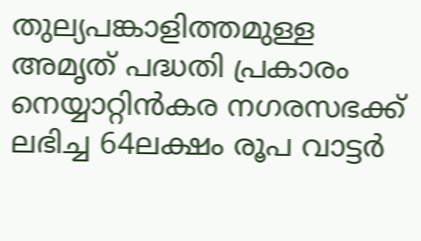തുല്യപങ്കാളിത്തമുള്ള അമൃത് പദ്ധതി പ്രകാരം നെയ്യാറ്റിൻകര നഗരസഭക്ക് ലഭിച്ച 64ലക്ഷം രൂപ വാട്ട‌ർ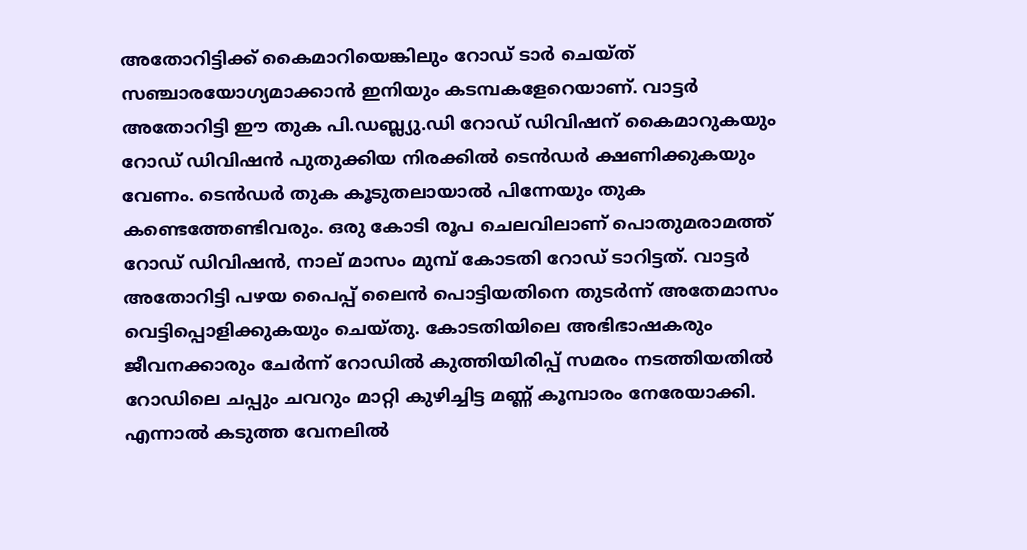അതോറിട്ടിക്ക് കൈമാറിയെങ്കിലും റോഡ് ടാ‌ർ ചെയ്ത് സഞ്ചാരയോഗ്യമാക്കാൻ ഇനിയും കടമ്പകളേറെയാണ്. വാട്ടർ അതോറിട്ടി ഈ തുക പി.ഡബ്ല്യു.ഡി റോഡ് ഡ‌ിവിഷന് കൈമാറുകയും റോഡ് ഡിവിഷൻ പുതുക്കിയ നിരക്കിൽ ടെൻഡർ ക്ഷണിക്കുകയും വേണം. ടെൻഡ‌ർ തുക കൂടുതലായാൽ പിന്നേയും തുക കണ്ടെത്തേണ്ടിവരും. ഒരു കോടി രൂപ ചെലവിലാണ് പൊതുമരാമത്ത് റോഡ് ഡിവിഷൻ, നാല് മാസം മുമ്പ് കോടതി റോഡ് ടാറിട്ടത്. വാട്ട‌ർ അതോറിട്ടി പഴയ പൈപ്പ് ലൈൻ പൊട്ടിയതിനെ തുട‌ർന്ന് അതേമാസം വെട്ടിപ്പൊളിക്കുകയും ചെയ്തു. കോടതിയിലെ അഭിഭാഷകരും ജീവനക്കാരും ചേ‌ർന്ന് റോഡിൽ കുത്തിയിരിപ്പ് സമരം നടത്തിയതിൽ റോഡിലെ ചപ്പും ചവറും മാറ്റി കുഴിച്ചിട്ട മണ്ണ് കൂമ്പാരം നേരേയാക്കി. എന്നാൽ കടുത്ത വേനലിൽ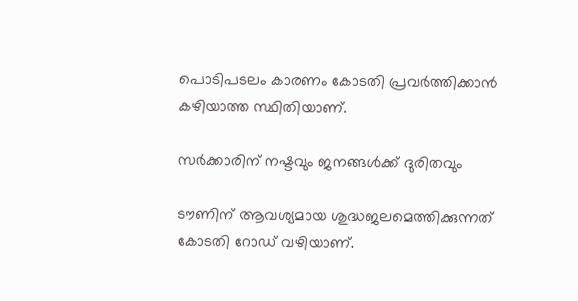പൊടിപടലം കാരണം കോടതി പ്രവ‌ർത്തിക്കാൻ കഴിയാത്ത സ്ഥിതിയാണ്.

സർക്കാരിന് നഷ്ടവും ജനങ്ങൾക്ക് ദുരിതവും

ടൗണിന് ആവശ്യമായ ശുദ്ധജലമെത്തിക്കുന്നത് കോടതി റോഡ് വഴിയാണ്.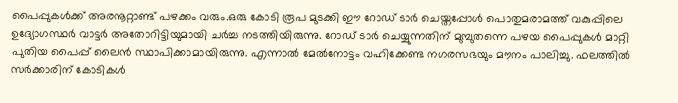പൈപ്പുകൾക്ക് അരനൂറ്റാണ്ട് പഴക്കം വരും.ഒരു കോടി രൂപ മുടക്കി ഈ റോഡ് ടാ‌ർ ചെയ്തപ്പോൾ പൊതുമരാമത്ത് വകുപ്പിലെ ഉദ്യോഗസ്ഥർ വാട്ടർ അതോറിട്ടിയുമായി ച‌ർച്ച നടത്തിയിരുന്നു. റോഡ് ടാ‌ർ ചെയ്യുന്നതിന് മുമ്പുതന്നെ പഴയ പൈപ്പുകൾ മാറ്റി പുതിയ പൈപ്പ് ലൈൻ സ്ഥാപിക്കാമായിരുന്നു. എന്നാൽ മേൽനോട്ടം വഹിക്കേണ്ട നഗരസഭയും മൗനം പാലിച്ചു. ഫലത്തിൽ സർക്കാരിന് കോടികൾ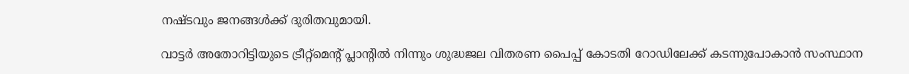നഷ്ടവും ജനങ്ങൾക്ക് ദുരിതവുമായി.

വാട്ടർ അതോറിട്ടിയുടെ ട്രീറ്റ്മെന്റ് പ്ലാന്റിൽ നിന്നും ശുദ്ധജല വിതരണ പൈപ്പ് കോടതി റോഡിലേക്ക് കടന്നുപോകാൻ സംസ്ഥാന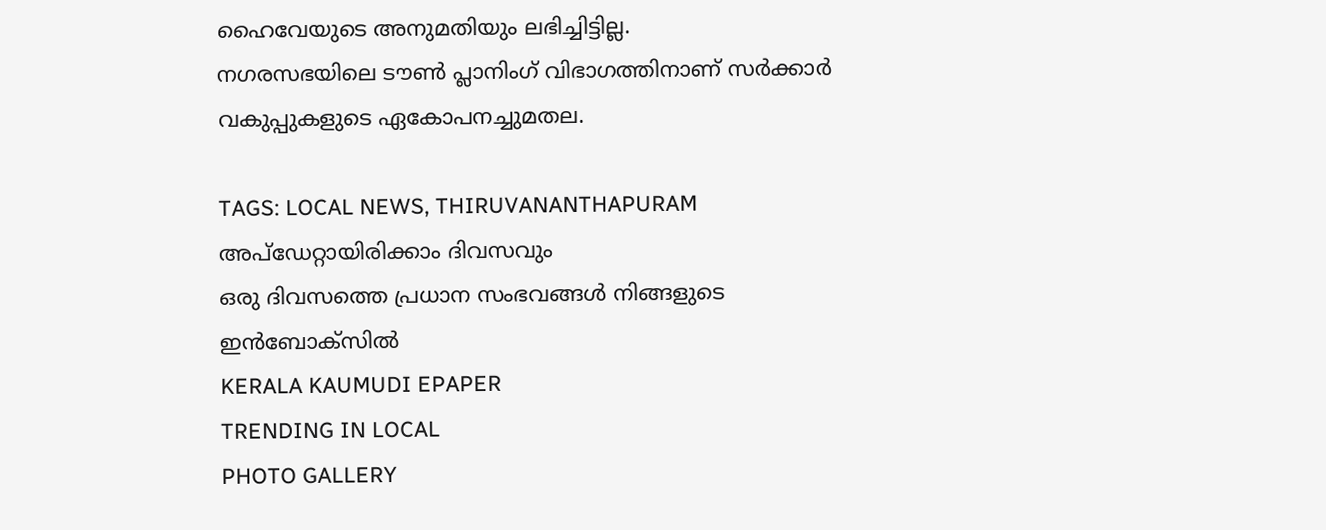ഹൈവേയുടെ അനുമതിയും ലഭിച്ചിട്ടില്ല. നഗരസഭയിലെ ‌ടൗൺ പ്ലാനിംഗ് വിഭാഗത്തിനാണ് സർക്കാർ വകുപ്പുകളുടെ ഏകോപനച്ചുമതല.

TAGS: LOCAL NEWS, THIRUVANANTHAPURAM
അപ്ഡേറ്റായിരിക്കാം ദിവസവും
ഒരു ദിവസത്തെ പ്രധാന സംഭവങ്ങൾ നിങ്ങളുടെ ഇൻബോക്സിൽ
KERALA KAUMUDI EPAPER
TRENDING IN LOCAL
PHOTO GALLERY